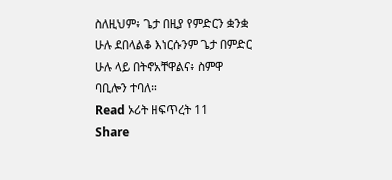ስለዚህም፥ ጌታ በዚያ የምድርን ቋንቋ ሁሉ ደበላልቆ እነርሱንም ጌታ በምድር ሁሉ ላይ በትኖአቸዋልና፥ ስምዋ ባቢሎን ተባለ።
Read ኦሪት ዘፍጥረት 11
Share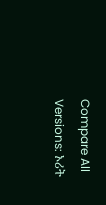Compare All Versions: ኦሪት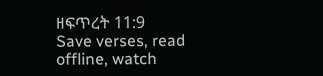ዘፍጥረት 11:9
Save verses, read offline, watch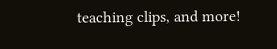teaching clips, and more!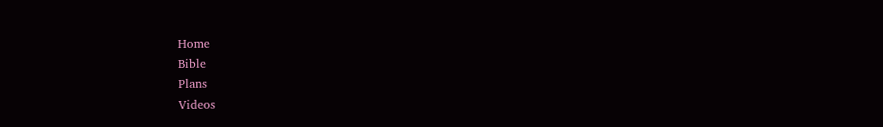Home
Bible
Plans
Videos